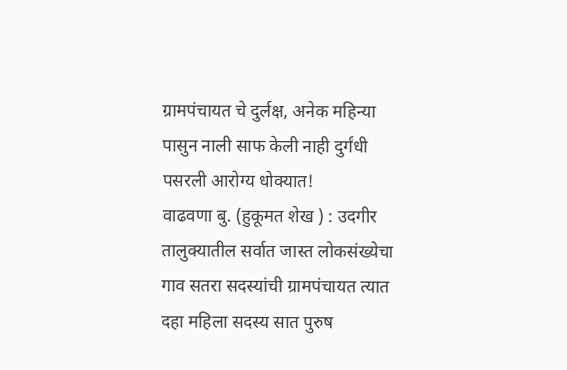ग्रामपंचायत चे दुर्लक्ष, अनेक महिन्या पासुन नाली साफ केली नाही दुर्गंधी पसरली आरोग्य धोक्यात!
वाढवणा बु. (हुकूमत शेख ) : उदगीर तालुक्यातील सर्वात जास्त लोकसंख्येचा गाव सतरा सदस्यांची ग्रामपंचायत त्यात दहा महिला सदस्य सात पुरुष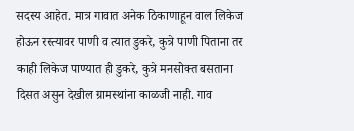सदस्य आहेत. मात्र गावात अनेक ठिकाणाहून वाल लिकेज होऊन रस्त्यावर पाणी व त्यात डुकरे, कुत्रे पाणी पिताना तर काही लिकेज पाण्यात ही डुकरे, कुत्रे मनसोक्त बसताना दिसत असुन देखील ग्रामस्थांना काळजी नाही. गाव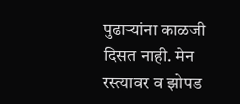पुढाऱ्यांना काळजी दिसत नाही. मेन रस्त्यावर व झोपड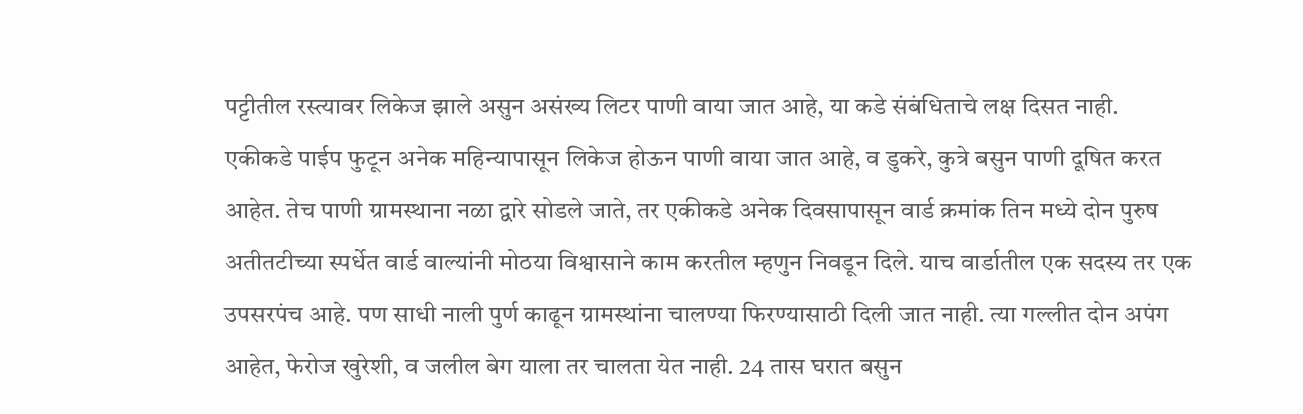पट्टीतील रस्त्यावर लिकेज झाले असुन असंख्य लिटर पाणी वाया जात आहे, या कडे संबंधिताचे लक्ष दिसत नाही.
एकीकडे पाईप फुटून अनेक महिन्यापासून लिकेज होऊन पाणी वाया जात आहे, व डुकरे, कुत्रे बसुन पाणी दूषित करत आहेत. तेच पाणी ग्रामस्थाना नळा द्वारे सोडले जाते, तर एकीकडे अनेक दिवसापासून वार्ड क्रमांक तिन मध्ये दोन पुरुष अतीतटीच्या स्पर्धेत वार्ड वाल्यांनी मोठया विश्वासाने काम करतील म्हणुन निवडून दिले. याच वार्डातील एक सदस्य तर एक उपसरपंच आहे. पण साधी नाली पुर्ण काढून ग्रामस्थांना चालण्या फिरण्यासाठी दिली जात नाही. त्या गल्लीत दोन अपंग आहेत, फेरोज खुरेशी, व जलील बेग याला तर चालता येत नाही. 24 तास घरात बसुन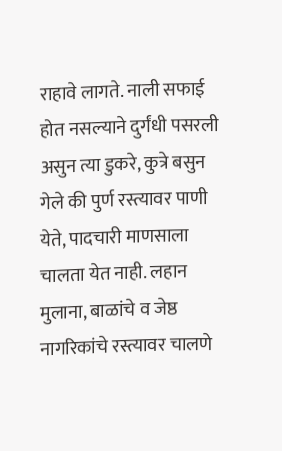राहावे लागते. नाली सफाई होत नसल्याने दुर्गंधी पसरली असुन त्या डुकरे, कुत्रे बसुन गेले की पुर्ण रस्त्यावर पाणी येते, पादचारी माणसाला चालता येत नाही. लहान मुलाना, बाळांचे व जेष्ठ नागरिकांचे रस्त्यावर चालणे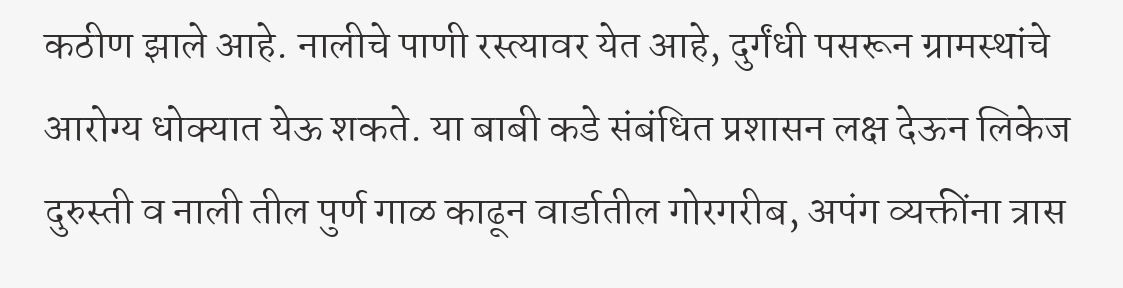कठीण झाले आहे. नालीचे पाणी रस्त्यावर येत आहे, दुर्गंधी पसरून ग्रामस्थांचे आरोग्य धोक्यात येऊ शकते. या बाबी कडे संबंधित प्रशासन लक्ष देऊन लिकेज दुरुस्ती व नाली तील पुर्ण गाळ काढून वार्डातील गोरगरीब, अपंग व्यक्तींना त्रास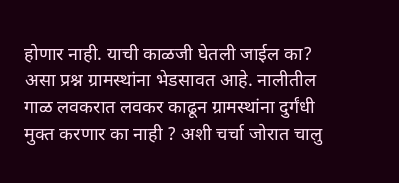होणार नाही. याची काळजी घेतली जाईल का? असा प्रश्न ग्रामस्थांना भेडसावत आहे. नालीतील गाळ लवकरात लवकर काढून ग्रामस्थांना दुर्गंधी मुक्त करणार का नाही ? अशी चर्चा जोरात चालु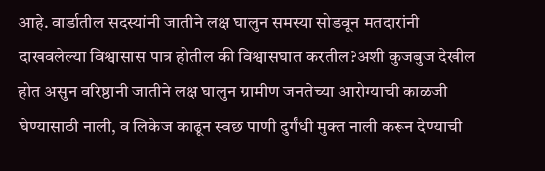आहे. वार्डातील सदस्यांनी जातीने लक्ष घालुन समस्या सोडवून मतदारांनी दाखवलेल्या विश्वासास पात्र होतील की विश्वासघात करतील?अशी कुजबुज देखील होत असुन वरिष्ठानी जातीने लक्ष घालुन ग्रामीण जनतेच्या आरोग्याची काळजी घेण्यासाठी नाली, व लिकेज काढून स्वछ पाणी दुर्गंधी मुक्त नाली करून देण्याची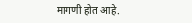मागणी होत आहे.